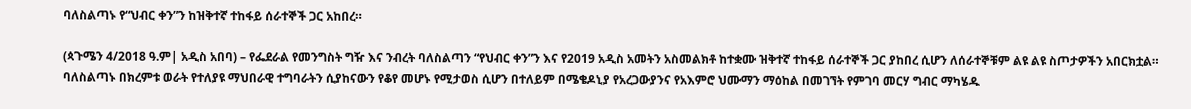ባለስልጣኑ የ“ህብር ቀን”ን ከዝቅተኛ ተከፋይ ሰራተኞች ጋር አከበረ።

(ጳጉሜን 4/2018 ዓ.ም| አዲስ አበባ) – የፌደራል የመንግስት ግዥ እና ንብረት ባለስልጣን “የህብር ቀን”ን እና የ2019 አዲስ አመትን አስመልክቶ ከተቋሙ ዝቅተኛ ተከፋይ ሰራተኞች ጋር ያከበረ ሲሆን ለሰራተኞቹም ልዩ ልዩ ስጦታዎችን አበርክቷል።
ባለስልጣኑ በክረምቱ ወራት የተለያዩ ማህበራዊ ተግባራትን ሲያከናውን የቆየ መሆኑ የሚታወስ ሲሆን በተለይም በሜቄዶኒያ የአረጋውያንና የአእምሮ ህሙማን ማዕከል በመገኘት የምገባ መርሃ ግብር ማካሄዱ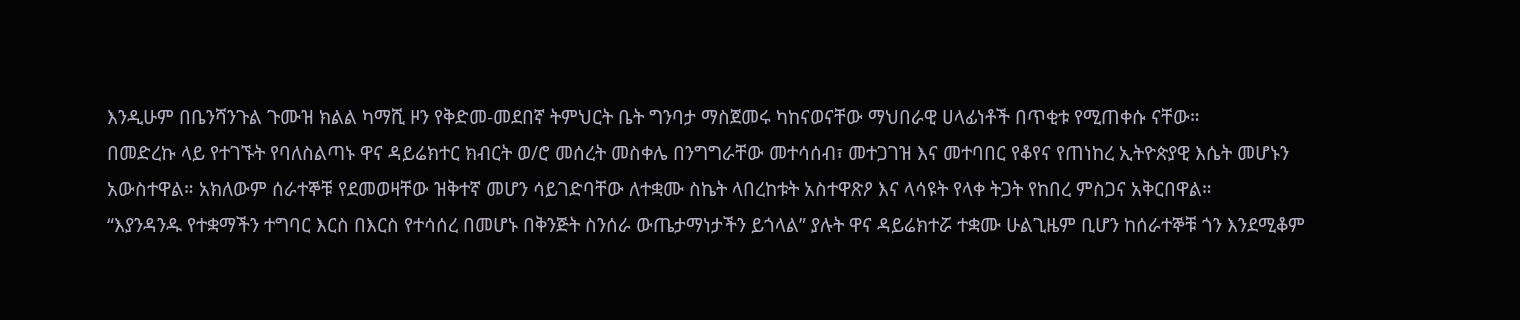እንዲሁም በቤንሻንጉል ጉሙዝ ክልል ካማሺ ዞን የቅድመ-መደበኛ ትምህርት ቤት ግንባታ ማስጀመሩ ካከናወናቸው ማህበራዊ ሀላፊነቶች በጥቂቱ የሚጠቀሱ ናቸው።
በመድረኩ ላይ የተገኙት የባለስልጣኑ ዋና ዳይሬክተር ክብርት ወ/ሮ መሰረት መስቀሌ በንግግራቸው መተሳሰብ፣ መተጋገዝ እና መተባበር የቆየና የጠነከረ ኢትዮጵያዊ እሴት መሆኑን አውስተዋል። አክለውም ሰራተኞቹ የደመወዛቸው ዝቅተኛ መሆን ሳይገድባቸው ለተቋሙ ስኬት ላበረከቱት አስተዋጽዖ እና ላሳዩት የላቀ ትጋት የከበረ ምስጋና አቅርበዋል።
“እያንዳንዱ የተቋማችን ተግባር እርስ በእርስ የተሳሰረ በመሆኑ በቅንጅት ስንሰራ ውጤታማነታችን ይጎላል” ያሉት ዋና ዳይሬክተሯ ተቋሙ ሁልጊዜም ቢሆን ከሰራተኞቹ ጎን እንደሚቆም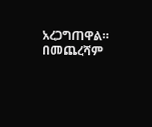አረጋግጠዋል።
በመጨረሻም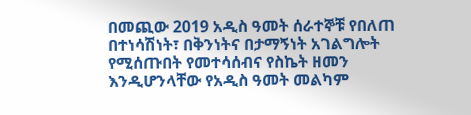በመጪው 2019 አዲስ ዓመት ሰራተኞቹ የበለጠ በተነሳሽነት፣ በቅንነትና በታማኝነት አገልግሎት የሚሰጡበት የመተሳሰብና የስኬት ዘመን እንዲሆንላቸው የአዲስ ዓመት መልካም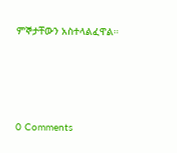ምኞታቸውን አስተላልፈዋል።





0 Comments